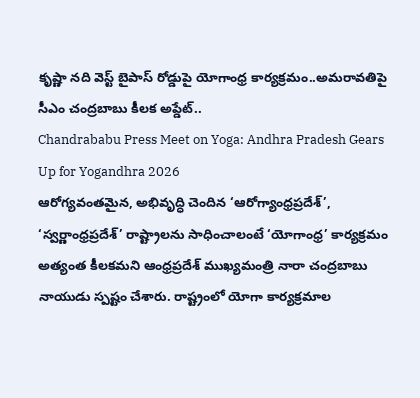కృష్ణా నది వెస్ట్ బైపాస్ రోడ్డుపై యోగాంధ్ర కార్యక్రమం..అమరావతిపై సీఎం చంద్రబాబు కీలక అప్డేట్..
Chandrababu Press Meet on Yoga: Andhra Pradesh Gears Up for Yogandhra 2026
ఆరోగ్యవంతమైన, అభివృద్ధి చెందిన ‘ఆరోగ్యాంధ్రప్రదేశ్’, ‘స్వర్ణాంధ్రప్రదేశ్’ రాష్ట్రాలను సాధించాలంటే ‘యోగాంధ్ర’ కార్యక్రమం అత్యంత కీలకమని ఆంధ్రప్రదేశ్ ముఖ్యమంత్రి నారా చంద్రబాబు నాయుడు స్పష్టం చేశారు. రాష్ట్రంలో యోగా కార్యక్రమాల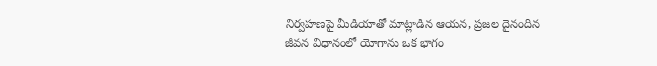నిర్వహణపై మీడియాతో మాట్లాడిన ఆయన, ప్రజల దైనందిన జీవన విధానంలో యోగాను ఒక భాగం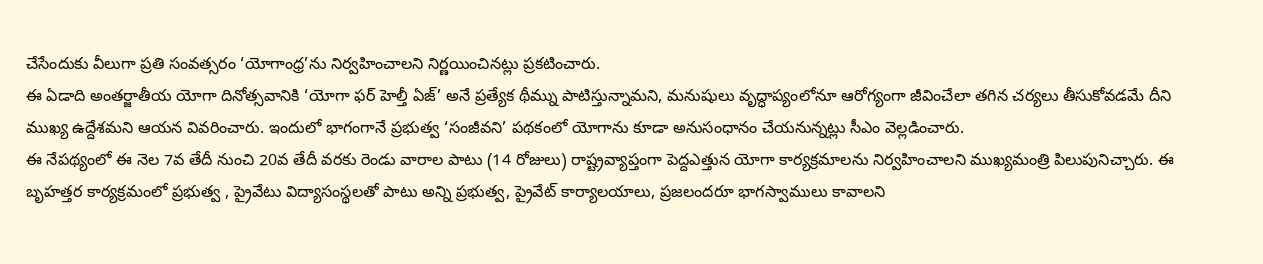చేసేందుకు వీలుగా ప్రతి సంవత్సరం ‘యోగాంధ్ర’ను నిర్వహించాలని నిర్ణయించినట్లు ప్రకటించారు.
ఈ ఏడాది అంతర్జాతీయ యోగా దినోత్సవానికి ‘యోగా ఫర్ హెల్తీ ఏజ్’ అనే ప్రత్యేక థీమ్ను పాటిస్తున్నామని, మనుషులు వృద్ధాప్యంలోనూ ఆరోగ్యంగా జీవించేలా తగిన చర్యలు తీసుకోవడమే దీని ముఖ్య ఉద్దేశమని ఆయన వివరించారు. ఇందులో భాగంగానే ప్రభుత్వ ‘సంజీవని’ పథకంలో యోగాను కూడా అనుసంధానం చేయనున్నట్లు సీఎం వెల్లడించారు.
ఈ నేపథ్యంలో ఈ నెల 7వ తేదీ నుంచి 20వ తేదీ వరకు రెండు వారాల పాటు (14 రోజులు) రాష్ట్రవ్యాప్తంగా పెద్దఎత్తున యోగా కార్యక్రమాలను నిర్వహించాలని ముఖ్యమంత్రి పిలుపునిచ్చారు. ఈ బృహత్తర కార్యక్రమంలో ప్రభుత్వ , ప్రైవేటు విద్యాసంస్థలతో పాటు అన్ని ప్రభుత్వ, ప్రైవేట్ కార్యాలయాలు, ప్రజలందరూ భాగస్వాములు కావాలని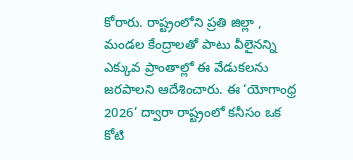కోరారు. రాష్ట్రంలోని ప్రతి జిల్లా , మండల కేంద్రాలతో పాటు వీలైనన్ని ఎక్కువ ప్రాంతాల్లో ఈ వేడుకలను జరపాలని ఆదేశించారు. ఈ ‘యోగాంధ్ర 2026’ ద్వారా రాష్ట్రంలో కనీసం ఒక కోటి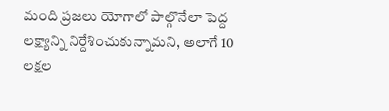మంది ప్రజలు యోగాలో పాల్గొనేలా పెద్ద లక్ష్యాన్ని నిర్దేశించుకున్నామని, అలాగే 10 లక్షల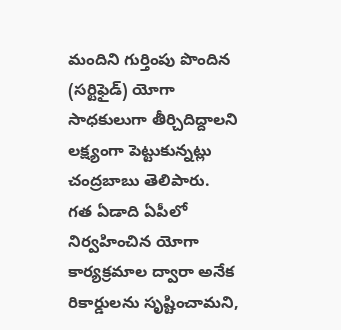మందిని గుర్తింపు పొందిన (సర్టిఫైడ్) యోగా సాధకులుగా తీర్చిదిద్దాలని లక్ష్యంగా పెట్టుకున్నట్లు చంద్రబాబు తెలిపారు.
గత ఏడాది ఏపీలో నిర్వహించిన యోగా కార్యక్రమాల ద్వారా అనేక రికార్డులను సృష్టించామని,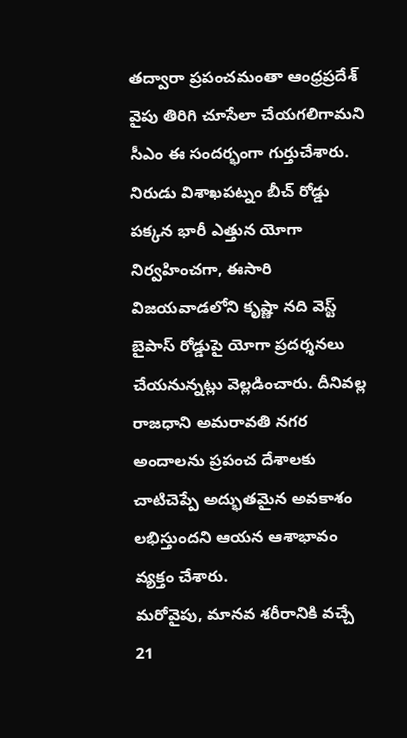తద్వారా ప్రపంచమంతా ఆంధ్రప్రదేశ్ వైపు తిరిగి చూసేలా చేయగలిగామని సీఎం ఈ సందర్భంగా గుర్తుచేశారు. నిరుడు విశాఖపట్నం బీచ్ రోడ్డు పక్కన భారీ ఎత్తున యోగా నిర్వహించగా, ఈసారి విజయవాడలోని కృష్ణా నది వెస్ట్ బైపాస్ రోడ్డుపై యోగా ప్రదర్శనలు చేయనున్నట్లు వెల్లడించారు. దీనివల్ల రాజధాని అమరావతి నగర అందాలను ప్రపంచ దేశాలకు చాటిచెప్పే అద్భుతమైన అవకాశం లభిస్తుందని ఆయన ఆశాభావం వ్యక్తం చేశారు.
మరోవైపు, మానవ శరీరానికి వచ్చే 21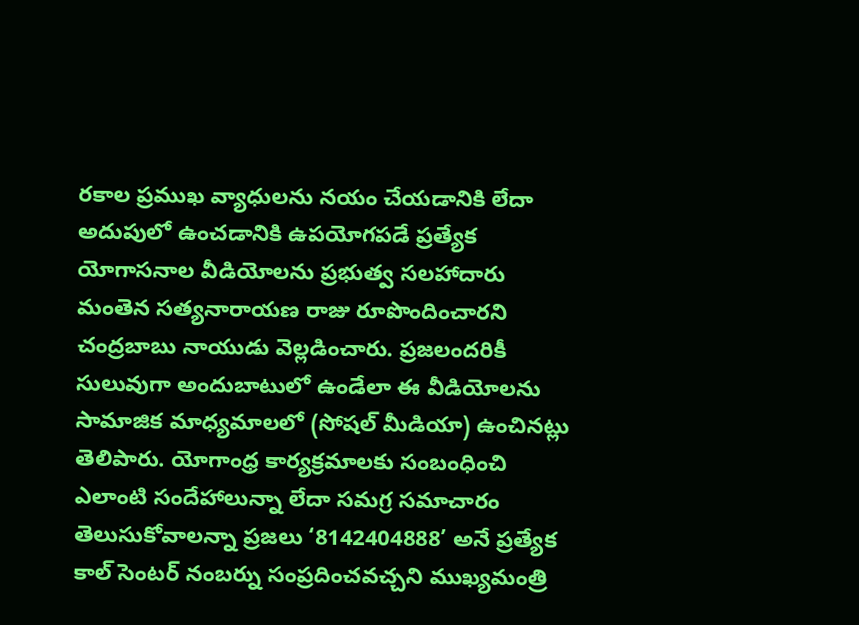రకాల ప్రముఖ వ్యాధులను నయం చేయడానికి లేదా అదుపులో ఉంచడానికి ఉపయోగపడే ప్రత్యేక యోగాసనాల వీడియోలను ప్రభుత్వ సలహాదారు మంతెన సత్యనారాయణ రాజు రూపొందించారని చంద్రబాబు నాయుడు వెల్లడించారు. ప్రజలందరికీ సులువుగా అందుబాటులో ఉండేలా ఈ వీడియోలను సామాజిక మాధ్యమాలలో (సోషల్ మీడియా) ఉంచినట్లు తెలిపారు. యోగాంధ్ర కార్యక్రమాలకు సంబంధించి ఎలాంటి సందేహాలున్నా లేదా సమగ్ర సమాచారం తెలుసుకోవాలన్నా ప్రజలు ‘8142404888’ అనే ప్రత్యేక కాల్ సెంటర్ నంబర్ను సంప్రదించవచ్చని ముఖ్యమంత్రి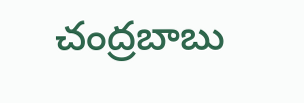చంద్రబాబు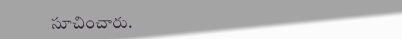సూచించారు.